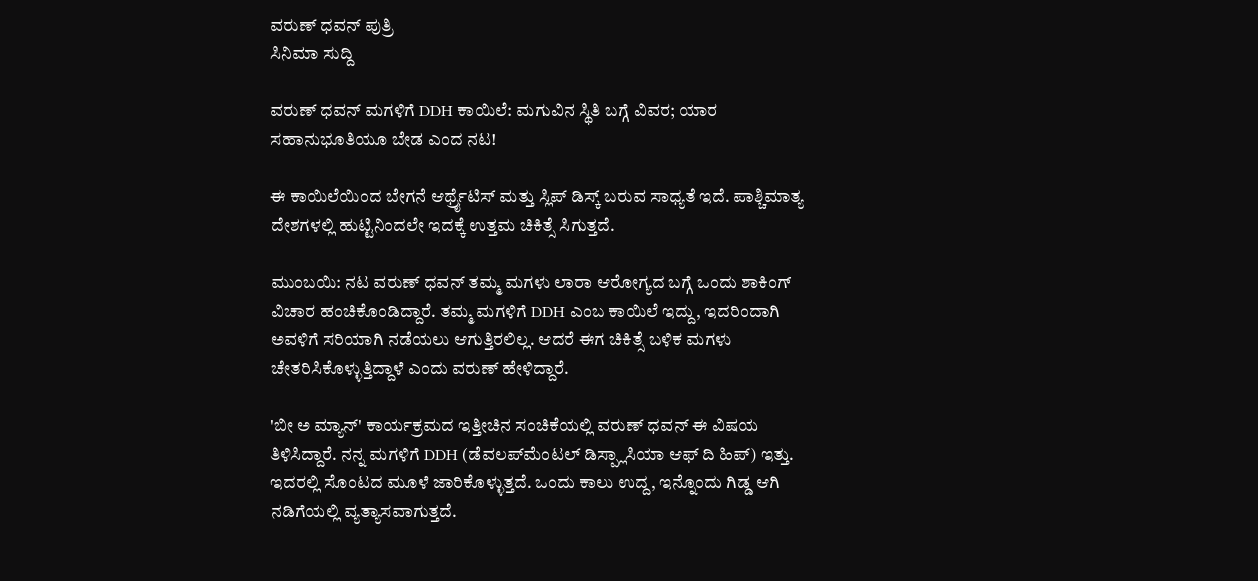ವರುಣ್ ಧವನ್ ಪುತ್ರಿ
ಸಿನಿಮಾ ಸುದ್ದಿ

ವರುಣ್ ಧವನ್ ಮಗಳಿಗೆ DDH ಕಾಯಿಲೆ: ಮಗುವಿನ ಸ್ಥಿತಿ ಬಗ್ಗೆ ವಿವರ; ಯಾರ ಸಹಾನುಭೂತಿಯೂ ಬೇಡ ಎಂದ ನಟ!

ಈ ಕಾಯಿಲೆಯಿಂದ ಬೇಗನೆ ಆರ್ಥ್ರೈಟಿಸ್ ಮತ್ತು ಸ್ಲಿಪ್ ಡಿಸ್ಕ್ ಬರುವ ಸಾಧ್ಯತೆ ಇದೆ. ಪಾಶ್ಚಿಮಾತ್ಯ ದೇಶಗಳಲ್ಲಿ ಹುಟ್ಟಿನಿಂದಲೇ ಇದಕ್ಕೆ ಉತ್ತಮ ಚಿಕಿತ್ಸೆ ಸಿಗುತ್ತದೆ.

ಮುಂಬಯಿ: ನಟ ವರುಣ್ ಧವನ್ ತಮ್ಮ ಮಗಳು ಲಾರಾ ಆರೋಗ್ಯದ ಬಗ್ಗೆ ಒಂದು ಶಾಕಿಂಗ್ ವಿಚಾರ ಹಂಚಿಕೊಂಡಿದ್ದಾರೆ. ತಮ್ಮ ಮಗಳಿಗೆ DDH ಎಂಬ ಕಾಯಿಲೆ ಇದ್ದು, ಇದರಿಂದಾಗಿ ಅವಳಿಗೆ ಸರಿಯಾಗಿ ನಡೆಯಲು ಆಗುತ್ತಿರಲಿಲ್ಲ. ಆದರೆ ಈಗ ಚಿಕಿತ್ಸೆ ಬಳಿಕ ಮಗಳು ಚೇತರಿಸಿಕೊಳ್ಳುತ್ತಿದ್ದಾಳೆ ಎಂದು ವರುಣ್ ಹೇಳಿದ್ದಾರೆ.

'ಬೀ ಅ ಮ್ಯಾನ್' ಕಾರ್ಯಕ್ರಮದ ಇತ್ತೀಚಿನ ಸಂಚಿಕೆಯಲ್ಲಿ ವರುಣ್ ಧವನ್ ಈ ವಿಷಯ ತಿಳಿಸಿದ್ದಾರೆ. ನನ್ನ ಮಗಳಿಗೆ DDH (ಡೆವಲಪ್‌ಮೆಂಟಲ್ ಡಿಸ್ಪ್ಲಾಸಿಯಾ ಆಫ್ ದಿ ಹಿಪ್) ಇತ್ತು. ಇದರಲ್ಲಿ ಸೊಂಟದ ಮೂಳೆ ಜಾರಿಕೊಳ್ಳುತ್ತದೆ. ಒಂದು ಕಾಲು ಉದ್ದ, ಇನ್ನೊಂದು ಗಿಡ್ಡ ಆಗಿ ನಡಿಗೆಯಲ್ಲಿ ವ್ಯತ್ಯಾಸವಾಗುತ್ತದೆ.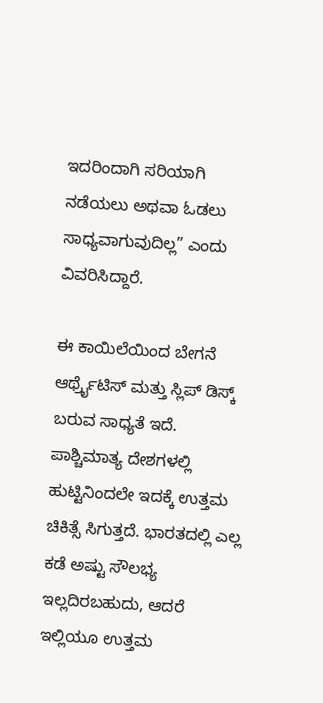ಇದರಿಂದಾಗಿ ಸರಿಯಾಗಿ ನಡೆಯಲು ಅಥವಾ ಓಡಲು ಸಾಧ್ಯವಾಗುವುದಿಲ್ಲ” ಎಂದು ವಿವರಿಸಿದ್ದಾರೆ.

ಈ ಕಾಯಿಲೆಯಿಂದ ಬೇಗನೆ ಆರ್ಥ್ರೈಟಿಸ್ ಮತ್ತು ಸ್ಲಿಪ್ ಡಿಸ್ಕ್ ಬರುವ ಸಾಧ್ಯತೆ ಇದೆ. ಪಾಶ್ಚಿಮಾತ್ಯ ದೇಶಗಳಲ್ಲಿ ಹುಟ್ಟಿನಿಂದಲೇ ಇದಕ್ಕೆ ಉತ್ತಮ ಚಿಕಿತ್ಸೆ ಸಿಗುತ್ತದೆ. ಭಾರತದಲ್ಲಿ ಎಲ್ಲ ಕಡೆ ಅಷ್ಟು ಸೌಲಭ್ಯ ಇಲ್ಲದಿರಬಹುದು, ಆದರೆ ಇಲ್ಲಿಯೂ ಉತ್ತಮ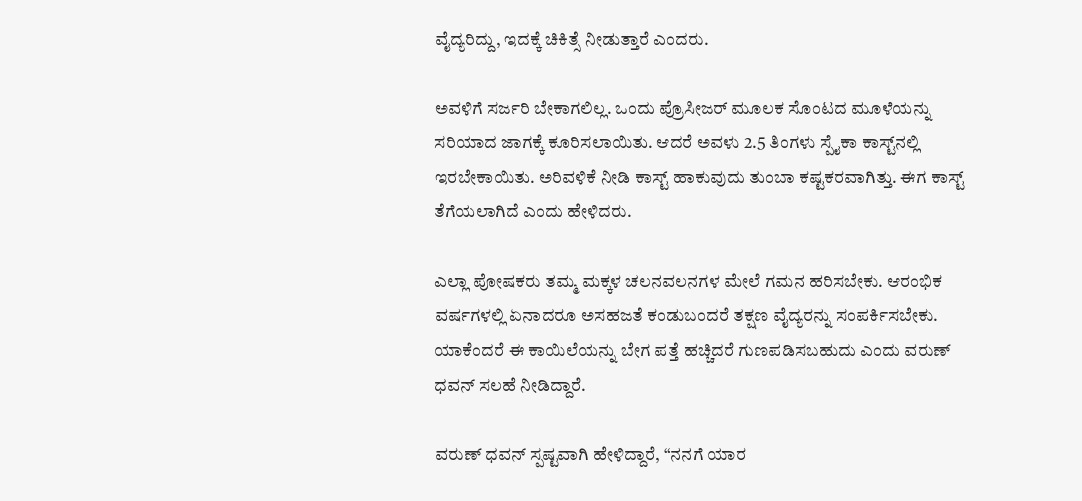ವೈದ್ಯರಿದ್ದು, ಇದಕ್ಕೆ ಚಿಕಿತ್ಸೆ ನೀಡುತ್ತಾರೆ ಎಂದರು.

ಅವಳಿಗೆ ಸರ್ಜರಿ ಬೇಕಾಗಲಿಲ್ಲ. ಒಂದು ಪ್ರೊಸೀಜರ್ ಮೂಲಕ ಸೊಂಟದ ಮೂಳೆಯನ್ನು ಸರಿಯಾದ ಜಾಗಕ್ಕೆ ಕೂರಿಸಲಾಯಿತು. ಆದರೆ ಅವಳು 2.5 ತಿಂಗಳು ಸ್ಪೈಕಾ ಕಾಸ್ಟ್‌ನಲ್ಲಿ ಇರಬೇಕಾಯಿತು. ಅರಿವಳಿಕೆ ನೀಡಿ ಕಾಸ್ಟ್ ಹಾಕುವುದು ತುಂಬಾ ಕಷ್ಟಕರವಾಗಿತ್ತು. ಈಗ ಕಾಸ್ಟ್ ತೆಗೆಯಲಾಗಿದೆ ಎಂದು ಹೇಳಿದರು.

ಎಲ್ಲಾ ಪೋಷಕರು ತಮ್ಮ ಮಕ್ಕಳ ಚಲನವಲನಗಳ ಮೇಲೆ ಗಮನ ಹರಿಸಬೇಕು. ಆರಂಭಿಕ ವರ್ಷಗಳಲ್ಲಿ ಏನಾದರೂ ಅಸಹಜತೆ ಕಂಡುಬಂದರೆ ತಕ್ಷಣ ವೈದ್ಯರನ್ನು ಸಂಪರ್ಕಿಸಬೇಕು. ಯಾಕೆಂದರೆ ಈ ಕಾಯಿಲೆಯನ್ನು ಬೇಗ ಪತ್ತೆ ಹಚ್ಚಿದರೆ ಗುಣಪಡಿಸಬಹುದು ಎಂದು ವರುಣ್ ಧವನ್ ಸಲಹೆ ನೀಡಿದ್ದಾರೆ.

ವರುಣ್ ಧವನ್ ಸ್ಪಷ್ಟವಾಗಿ ಹೇಳಿದ್ದಾರೆ, “ನನಗೆ ಯಾರ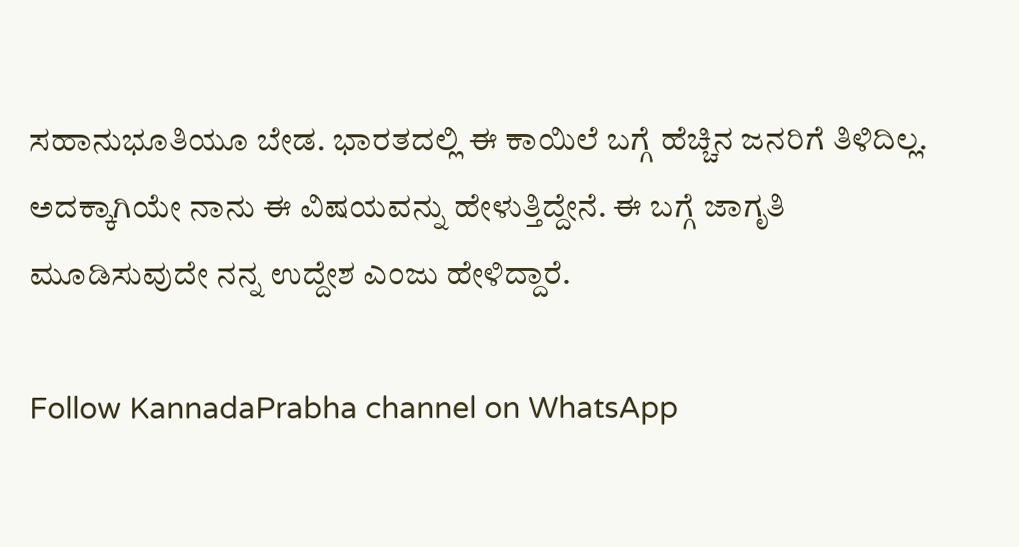ಸಹಾನುಭೂತಿಯೂ ಬೇಡ. ಭಾರತದಲ್ಲಿ ಈ ಕಾಯಿಲೆ ಬಗ್ಗೆ ಹೆಚ್ಚಿನ ಜನರಿಗೆ ತಿಳಿದಿಲ್ಲ. ಅದಕ್ಕಾಗಿಯೇ ನಾನು ಈ ವಿಷಯವನ್ನು ಹೇಳುತ್ತಿದ್ದೇನೆ. ಈ ಬಗ್ಗೆ ಜಾಗೃತಿ ಮೂಡಿಸುವುದೇ ನನ್ನ ಉದ್ದೇಶ ಎಂಜು ಹೇಳಿದ್ದಾರೆ.

Follow KannadaPrabha channel on WhatsApp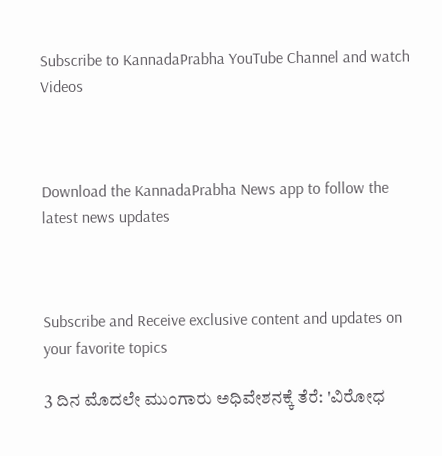Subscribe to KannadaPrabha YouTube Channel and watch Videos



Download the KannadaPrabha News app to follow the latest news updates



Subscribe and Receive exclusive content and updates on your favorite topics

3 ದಿನ ಮೊದಲೇ ಮುಂಗಾರು ಅಧಿವೇಶನಕ್ಕೆ ತೆರೆ: 'ವಿರೋಧ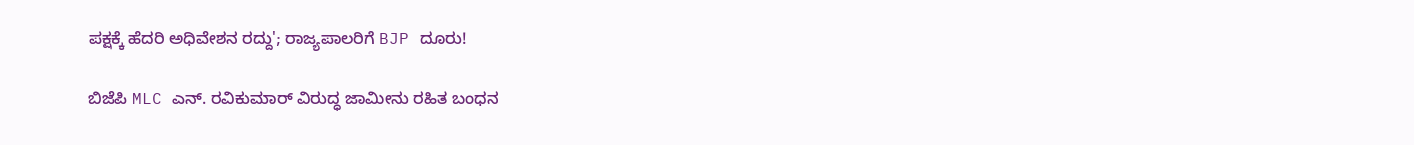ಪಕ್ಷಕ್ಕೆ ಹೆದರಿ ಅಧಿವೇಶನ ರದ್ದು'; ರಾಜ್ಯಪಾಲರಿಗೆ BJP ದೂರು!

ಬಿಜೆಪಿ MLC ಎನ್. ರವಿಕುಮಾರ್‌ ವಿರುದ್ಧ ಜಾಮೀನು ರಹಿತ ಬಂಧನ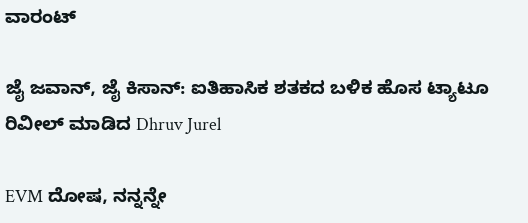ವಾರಂಟ್

ಜೈ ಜವಾನ್, ಜೈ ಕಿಸಾನ್: ಐತಿಹಾಸಿಕ ಶತಕದ ಬಳಿಕ ಹೊಸ ಟ್ಯಾಟೂ ರಿವೀಲ್ ಮಾಡಿದ Dhruv Jurel

EVM ದೋಷ, ನನ್ನನ್ನೇ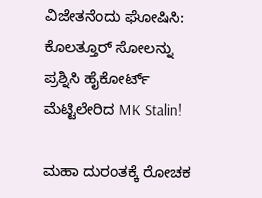ವಿಜೇತನೆಂದು ಘೋಷಿಸಿ: ಕೊಲತ್ತೂರ್ ಸೋಲನ್ನು ಪ್ರಶ್ನಿಸಿ ಹೈಕೋರ್ಟ್‌ ಮೆಟ್ಟಿಲೇರಿದ MK Stalin!

ಮಹಾ ದುರಂತಕ್ಕೆ ರೋಚಕ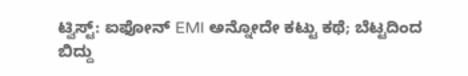ಟ್ವಿಸ್ಟ್: ಐಫೋನ್ EMI ಅನ್ನೋದೇ ಕಟ್ಟು ಕಥೆ; ಬೆಟ್ಟದಿಂದ ಬಿದ್ದು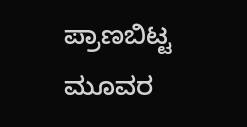ಪ್ರಾಣಬಿಟ್ಟ ಮೂವರ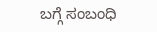ಬಗ್ಗೆ ಸಂಬಂಧಿ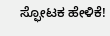ಸ್ಫೋಟಕ ಹೇಳಿಕೆ!